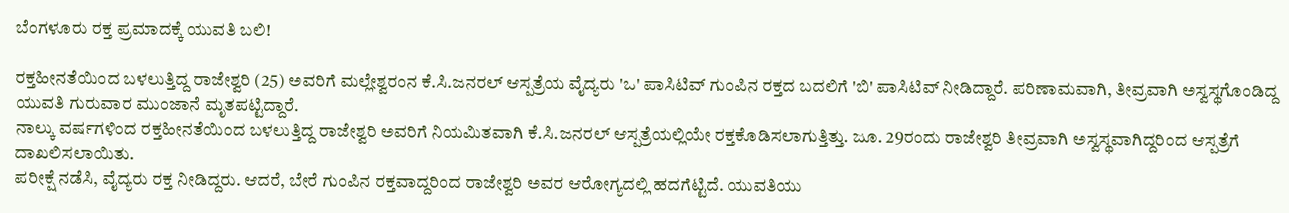ಬೆಂಗಳೂರು ರಕ್ತ ಪ್ರಮಾದಕ್ಕೆ ಯುವತಿ ಬಲಿ!

ರಕ್ತಹೀನತೆಯಿಂದ ಬಳಲುತ್ತಿದ್ದ ರಾಜೇಶ್ವರಿ (25) ಅವರಿಗೆ ಮಲ್ಲೇಶ್ವರಂನ ಕೆ.ಸಿ.ಜನರಲ್ ಆಸ್ಪತ್ರೆಯ ವೈದ್ಯರು 'ಒ' ಪಾಸಿಟಿವ್ ಗುಂಪಿನ ರಕ್ತದ ಬದಲಿಗೆ 'ಬಿ' ಪಾಸಿಟಿವ್ ನೀಡಿದ್ದಾರೆ. ಪರಿಣಾಮವಾಗಿ, ತೀವ್ರವಾಗಿ ಅಸ್ವಸ್ಥಗೊಂಡಿದ್ದ ಯುವತಿ ಗುರುವಾರ ಮುಂಜಾನೆ ಮೃತಪಟ್ಟಿದ್ದಾರೆ.
ನಾಲ್ಕು ವರ್ಷಗಳಿಂದ ರಕ್ತಹೀನತೆಯಿಂದ ಬಳಲುತ್ತಿದ್ದ ರಾಜೇಶ್ವರಿ ಅವರಿಗೆ ನಿಯಮಿತವಾಗಿ ಕೆ.ಸಿ.ಜನರಲ್ ಆಸ್ಪತ್ರೆಯಲ್ಲಿಯೇ ರಕ್ತಕೊಡಿಸಲಾಗುತ್ತಿತ್ತು. ಜೂ. 29ರಂದು ರಾಜೇಶ್ವರಿ ತೀವ್ರವಾಗಿ ಅಸ್ವಸ್ಥವಾಗಿದ್ದರಿಂದ ಆಸ್ಪತ್ರೆಗೆ ದಾಖಲಿಸಲಾಯಿತು.
ಪರೀಕ್ಷೆ ನಡೆಸಿ, ವೈದ್ಯರು ರಕ್ತ ನೀಡಿದ್ದರು. ಆದರೆ, ಬೇರೆ ಗುಂಪಿನ ರಕ್ತವಾದ್ದರಿಂದ ರಾಜೇಶ್ವರಿ ಅವರ ಆರೋಗ್ಯದಲ್ಲಿ ಹದಗೆಟ್ಟಿದೆ. ಯುವತಿಯು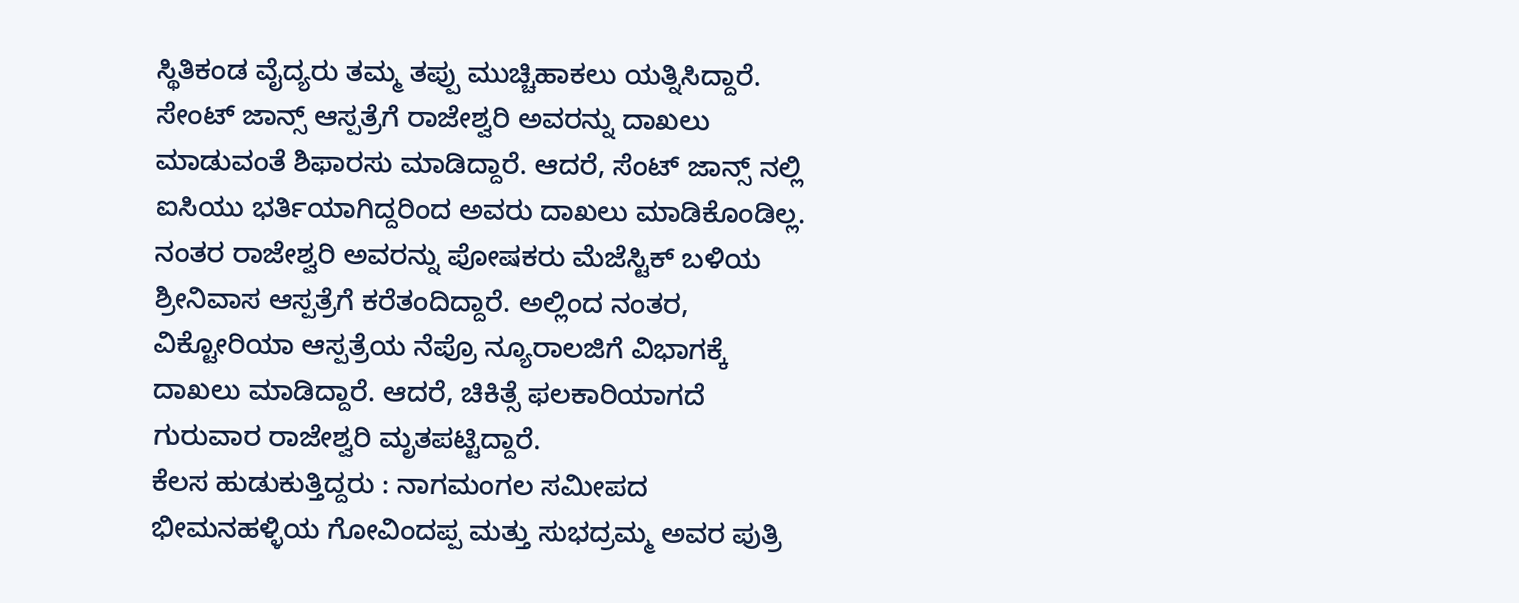ಸ್ಥಿತಿಕಂಡ ವೈದ್ಯರು ತಮ್ಮ ತಪ್ಪು ಮುಚ್ಚಿಹಾಕಲು ಯತ್ನಿಸಿದ್ದಾರೆ. ಸೇಂಟ್ ಜಾನ್ಸ್ ಆಸ್ಪತ್ರೆಗೆ ರಾಜೇಶ್ವರಿ ಅವರನ್ನು ದಾಖಲು ಮಾಡುವಂತೆ ಶಿಫಾರಸು ಮಾಡಿದ್ದಾರೆ. ಆದರೆ, ಸೆಂಟ್ ಜಾನ್ಸ್ ನಲ್ಲಿ ಐಸಿಯು ಭರ್ತಿಯಾಗಿದ್ದರಿಂದ ಅವರು ದಾಖಲು ಮಾಡಿಕೊಂಡಿಲ್ಲ.
ನಂತರ ರಾಜೇಶ್ವರಿ ಅವರನ್ನು ಪೋಷಕರು ಮೆಜೆಸ್ಟಿಕ್ ಬಳಿಯ ಶ್ರೀನಿವಾಸ ಆಸ್ಪತ್ರೆಗೆ ಕರೆತಂದಿದ್ದಾರೆ. ಅಲ್ಲಿಂದ ನಂತರ, ವಿಕ್ಟೋರಿಯಾ ಆಸ್ಪತ್ರೆಯ ನೆಪ್ರೊ ನ್ಯೂರಾಲಜಿಗೆ ವಿಭಾಗಕ್ಕೆ ದಾಖಲು ಮಾಡಿದ್ದಾರೆ. ಆದರೆ, ಚಿಕಿತ್ಸೆ ಫಲಕಾರಿಯಾಗದೆ ಗುರುವಾರ ರಾಜೇಶ್ವರಿ ಮೃತಪಟ್ಟಿದ್ದಾರೆ.
ಕೆಲಸ ಹುಡುಕುತ್ತಿದ್ದರು : ನಾಗಮಂಗಲ ಸಮೀಪದ ಭೀಮನಹಳ್ಳಿಯ ಗೋವಿಂದಪ್ಪ ಮತ್ತು ಸುಭದ್ರಮ್ಮ ಅವರ ಪುತ್ರಿ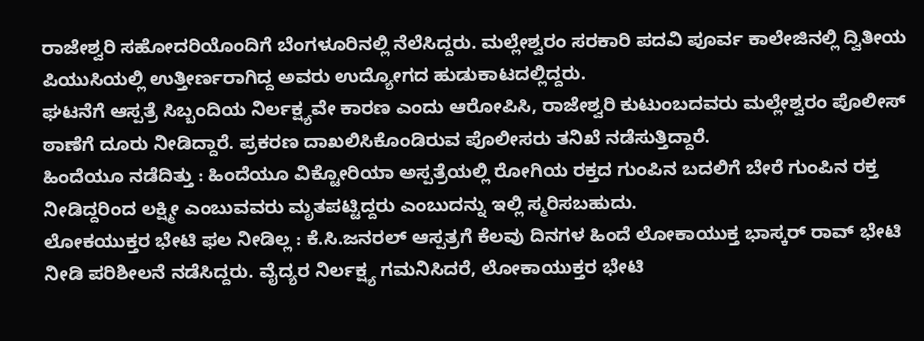ರಾಜೇಶ್ವರಿ ಸಹೋದರಿಯೊಂದಿಗೆ ಬೆಂಗಳೂರಿನಲ್ಲಿ ನೆಲೆಸಿದ್ದರು. ಮಲ್ಲೇಶ್ವರಂ ಸರಕಾರಿ ಪದವಿ ಪೂರ್ವ ಕಾಲೇಜಿನಲ್ಲಿ ದ್ವಿತೀಯ ಪಿಯುಸಿಯಲ್ಲಿ ಉತ್ತೀರ್ಣರಾಗಿದ್ದ ಅವರು ಉದ್ಯೋಗದ ಹುಡುಕಾಟದಲ್ಲಿದ್ದರು.
ಘಟನೆಗೆ ಆಸ್ಪತ್ರೆ ಸಿಬ್ಬಂದಿಯ ನಿರ್ಲಕ್ಷ್ಯವೇ ಕಾರಣ ಎಂದು ಆರೋಪಿಸಿ, ರಾಜೇಶ್ವರಿ ಕುಟುಂಬದವರು ಮಲ್ಲೇಶ್ವರಂ ಪೊಲೀಸ್ ಠಾಣೆಗೆ ದೂರು ನೀಡಿದ್ದಾರೆ. ಪ್ರಕರಣ ದಾಖಲಿಸಿಕೊಂಡಿರುವ ಪೊಲೀಸರು ತನಿಖೆ ನಡೆಸುತ್ತಿದ್ದಾರೆ.
ಹಿಂದೆಯೂ ನಡೆದಿತ್ತು : ಹಿಂದೆಯೂ ವಿಕ್ಟೋರಿಯಾ ಅಸ್ಪತ್ರೆಯಲ್ಲಿ ರೋಗಿಯ ರಕ್ತದ ಗುಂಪಿನ ಬದಲಿಗೆ ಬೇರೆ ಗುಂಪಿನ ರಕ್ತ ನೀಡಿದ್ದರಿಂದ ಲಕ್ಷ್ಮೀ ಎಂಬುವವರು ಮೃತಪಟ್ಟಿದ್ದರು ಎಂಬುದನ್ನು ಇಲ್ಲಿ ಸ್ಮರಿಸಬಹುದು.
ಲೋಕಯುಕ್ತರ ಭೇಟಿ ಫಲ ನೀಡಿಲ್ಲ : ಕೆ.ಸಿ.ಜನರಲ್ ಆಸ್ಪತ್ರಗೆ ಕೆಲವು ದಿನಗಳ ಹಿಂದೆ ಲೋಕಾಯುಕ್ತ ಭಾಸ್ಕರ್ ರಾವ್ ಭೇಟಿ ನೀಡಿ ಪರಿಶೀಲನೆ ನಡೆಸಿದ್ದರು. ವೈದ್ಯರ ನಿರ್ಲಕ್ಷ್ಯ ಗಮನಿಸಿದರೆ, ಲೋಕಾಯುಕ್ತರ ಭೇಟಿ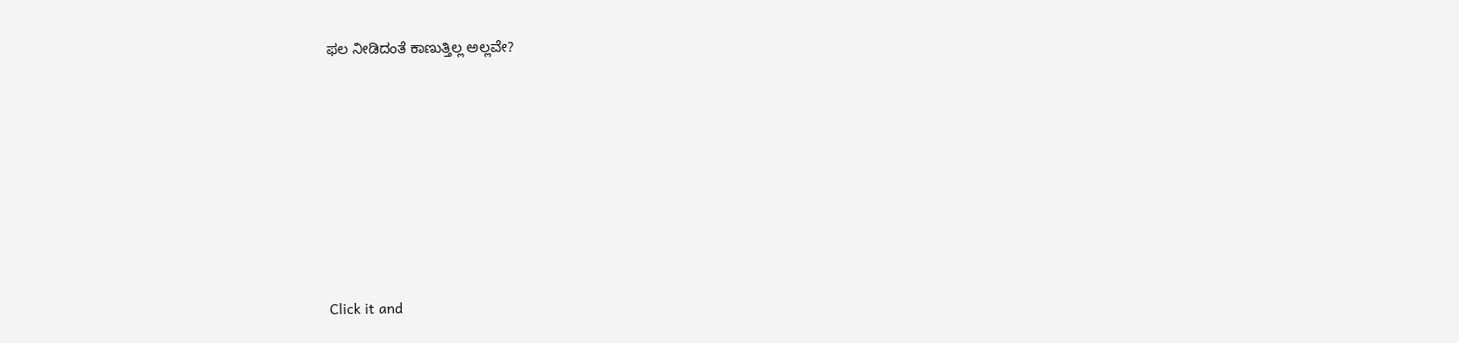ಫಲ ನೀಡಿದಂತೆ ಕಾಣುತ್ತಿಲ್ಲ ಅಲ್ಲವೇ?












Click it and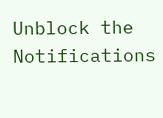Unblock the Notifications